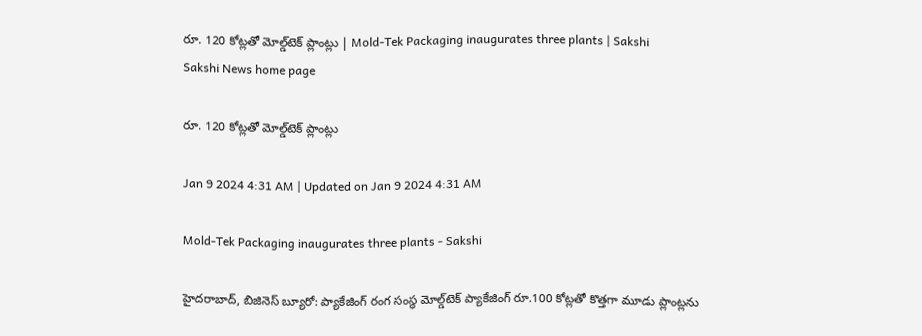రూ. 120 కోట్లతో మోల్డ్‌టెక్‌ ప్లాంట్లు | Mold-Tek Packaging inaugurates three plants | Sakshi
Sakshi News home page

రూ. 120 కోట్లతో మోల్డ్‌టెక్‌ ప్లాంట్లు

Jan 9 2024 4:31 AM | Updated on Jan 9 2024 4:31 AM

Mold-Tek Packaging inaugurates three plants - Sakshi

హైదరాబాద్, బిజినెస్‌ బ్యూరో: ప్యాకేజింగ్‌ రంగ సంస్థ మోల్డ్‌టెక్‌ ప్యాకేజింగ్‌ రూ.100 కోట్లతో కొత్తగా మూడు ప్లాంట్లను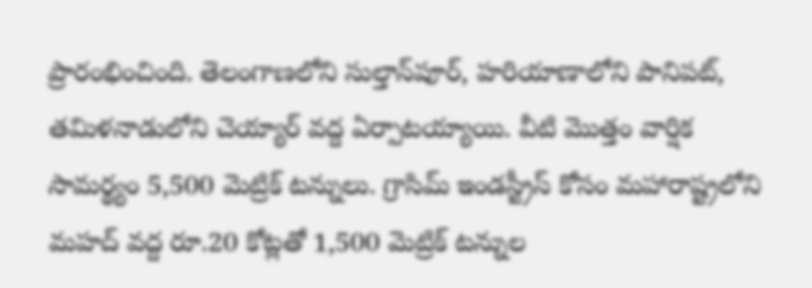ప్రారంభించింది. తెలంగాణలోని సుల్తాన్‌పూర్, హరియాణాలోని పానిపట్, తమిళనాడులోని చెయ్యార్‌ వద్ద ఏర్పాటయ్యాయి. వీటి మొత్తం వార్షిక సామర్థ్యం 5,500 మెట్రిక్‌ టన్నులు. గ్రాసిమ్‌ ఇండస్ట్రీస్‌ కోసం మహారాష్ట్రలోని మహద్‌ వద్ద రూ.20 కోట్లతో 1,500 మెట్రిక్‌ టన్నుల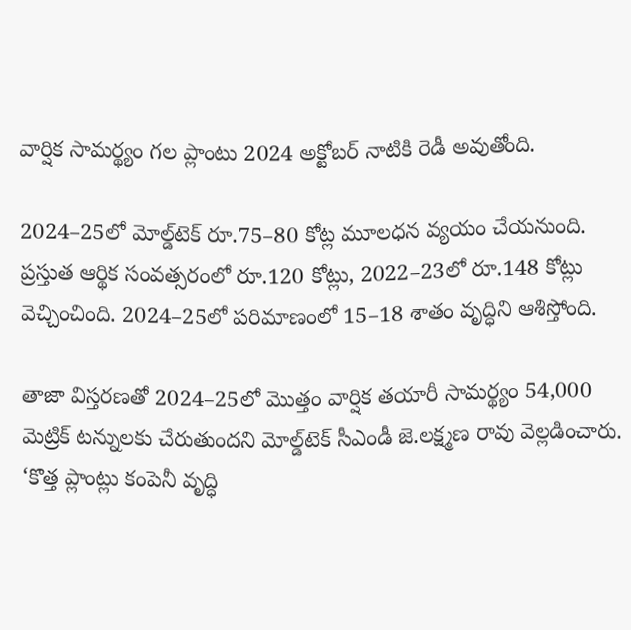వార్షిక సామర్థ్యం గల ప్లాంటు 2024 అక్టోబర్‌ నాటికి రెడీ అవుతోంది.

2024–25లో మోల్డ్‌టెక్‌ రూ.75–80 కోట్ల మూలధన వ్యయం చేయనుంది. ప్రస్తుత ఆర్థిక సంవత్సరంలో రూ.120 కోట్లు, 2022–23లో రూ.148 కోట్లు వెచ్చించింది. 2024–25లో పరిమాణంలో 15–18 శాతం వృద్ధిని ఆశిస్తోంది.

తాజా విస్తరణతో 2024–25లో మొత్తం వార్షిక తయారీ సామర్థ్యం 54,000 మెట్రిక్‌ టన్నులకు చేరుతుందని మోల్డ్‌టెక్‌ సీఎండీ జె.లక్ష్మణ రావు వెల్లడించారు. ‘కొత్త ప్లాంట్లు కంపెనీ వృద్ధి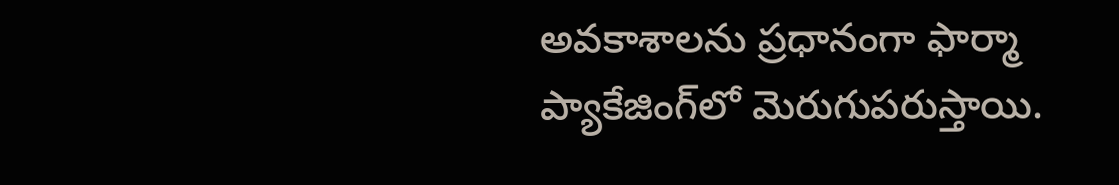అవకాశాలను ప్రధానంగా ఫార్మా ప్యాకేజింగ్‌లో మెరుగుపరుస్తాయి.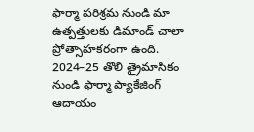ఫార్మా పరిశ్రమ నుండి మా ఉత్పత్తులకు డిమాండ్‌ చాలా ప్రోత్సాహకరంగా ఉంది. 2024–25 తొలి త్రైమాసికం నుండి ఫార్మా ప్యాకేజింగ్‌ ఆదాయం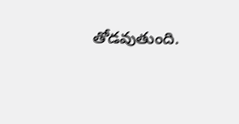తోడవుతుంది.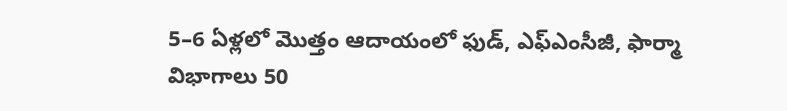5–6 ఏళ్లలో మొత్తం ఆదాయంలో ఫుడ్, ఎఫ్‌ఎంసీజీ, ఫార్మా విభాగాలు 50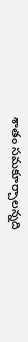శాతం సమకూర్చాలన్నది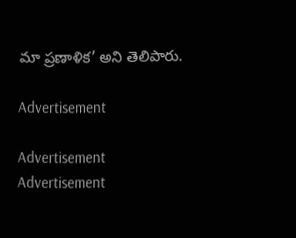మా ప్రణాళిక’ అని తెలిపారు.

Advertisement

Advertisement
Advertisement